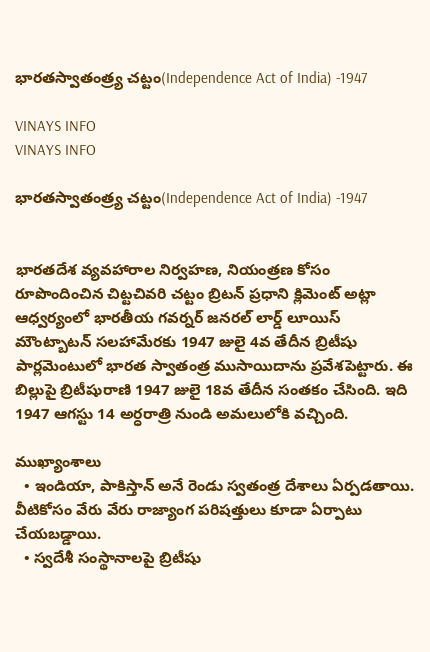భారతస్వాతంత్ర్య చట్టం(Independence Act of India) -1947

VINAYS INFO
VINAYS INFO

భారతస్వాతంత్ర్య చట్టం(Independence Act of India) -1947


భారతదేశ వ్యవహారాల నిర్వహణ, నియంత్రణ కోసం రూపొందించిన చిట్టచివరి చట్టం బ్రిటన్ ప్రధాని క్లిమెంట్ అట్లా ఆధ్వర్యంలో భారతీయ గవర్నర్ జనరల్ లార్డ్ లూయిస్ మౌంట్బాటన్ సలహామేరకు 1947 జులై 4వ తేదీన బ్రిటీషు పార్లమెంటులో భారత స్వాతంత్ర ముసాయిదాను ప్రవేశపెట్టారు. ఈ బిల్లుపై బ్రిటీషురాణి 1947 జులై 18వ తేదీన సంతకం చేసింది. ఇది 1947 ఆగస్టు 14 అర్ధరాత్రి నుండి అమలులోకి వచ్చింది.

ముఖ్యాంశాలు
  • ఇండియా, పాకిస్తాన్ అనే రెండు స్వతంత్ర దేశాలు ఏర్పడతాయి. వీటికోసం వేరు వేరు రాజ్యాంగ పరిషత్తులు కూడా ఏర్పాటు చేయబడ్డాయి.
  • స్వదేశీ సంస్థానాలపై బ్రిటీషు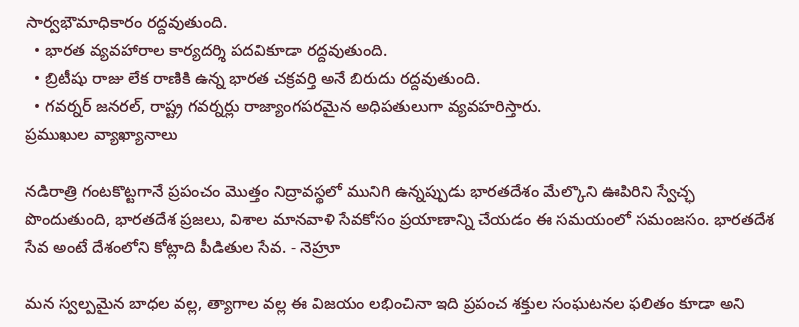సార్వభౌమాధికారం రద్దవుతుంది.
  • భారత వ్యవహారాల కార్యదర్శి పదవికూడా రద్దవుతుంది.
  • బ్రిటీషు రాజు లేక రాణికి ఉన్న భారత చక్రవర్తి అనే బిరుదు రద్దవుతుంది.
  • గవర్నర్ జనరల్, రాష్ట్ర గవర్నర్లు రాజ్యాంగపరమైన అధిపతులుగా వ్యవహరిస్తారు.
ప్రముఖుల వ్యాఖ్యానాలు

నడిరాత్రి గంటకొట్టగానే ప్రపంచం మొత్తం నిద్రావస్థలో మునిగి ఉన్నప్పుడు భారతదేశం మేల్కొని ఊపిరిని స్వేచ్ఛ పొందుతుంది, భారతదేశ ప్రజలు, విశాల మానవాళి సేవకోసం ప్రయాణాన్ని చేయడం ఈ సమయంలో సమంజసం. భారతదేశ సేవ అంటే దేశంలోని కోట్లాది పీడితుల సేవ. - నెహ్రూ

మన స్వల్పమైన బాధల వల్ల, త్యాగాల వల్ల ఈ విజయం లభించినా ఇది ప్రపంచ శక్తుల సంఘటనల ఫలితం కూడా అని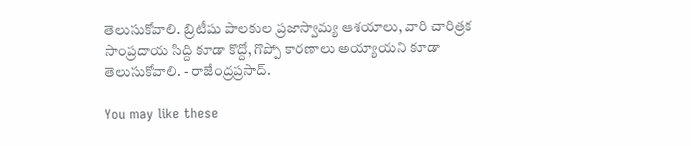తెలుసుకోవాలి. బ్రిటీషు పాలకుల ప్రజాస్వామ్య ఆశయాలు, వారి చారిత్రక సాంప్రదాయ సిద్ది కూడా కొద్దో, గొప్పో కారణాలు అయ్యాయని కూడా తెలుసుకోవాలి. - రాజేంద్రప్రసాద్.

You may like these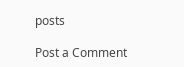posts

Post a Comment